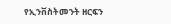የኢንቨስትመንት ዘርፍን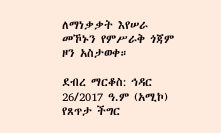ለማነቃቃት እየሠራ መኾኑን የምሥራቅ ጎጃም ዞን አስታወቀ።

ደብረ ማርቆስ: ኅዳር 26/2017 ዓ.ም (አሚኮ) የጸጥታ ችግር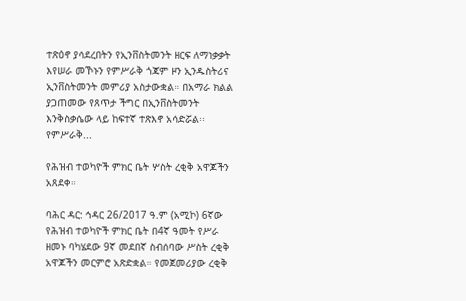ተጽዕኖ ያሳደረበትን የኢንቨስትመንት ዘርፍ ለማነቃቃት እየሠራ መኾኑን የምሥራቅ ጎጃም ዞን ኢንዱስትሪና ኢንቨስትመንት መምሪያ አስታውቋል። በአማራ ክልል ያጋጠመው የጸጥታ ችግር በኢንቨስትመንት እንቅስቃሴው ላይ ከፍተኛ ተጽእኖ አሳድሯል፡፡ የምሥራቅ...

የሕዝብ ተወካዮች ምክር ቤት ሦስት ረቂቅ አዋጆችን አጸደቀ።

ባሕር ዳር: ኅዳር 26/2017 ዓ.ም (አሚኮ) 6ኛው የሕዝብ ተወካዮች ምክር ቤት በ4ኛ ዓመት የሥራ ዘመኑ ባካሄደው 9ኛ መደበኛ ስብሰባው ሥስት ረቂቅ አዋጆችን መርምሮ አጽድቋል። የመጀመሪያው ረቂቅ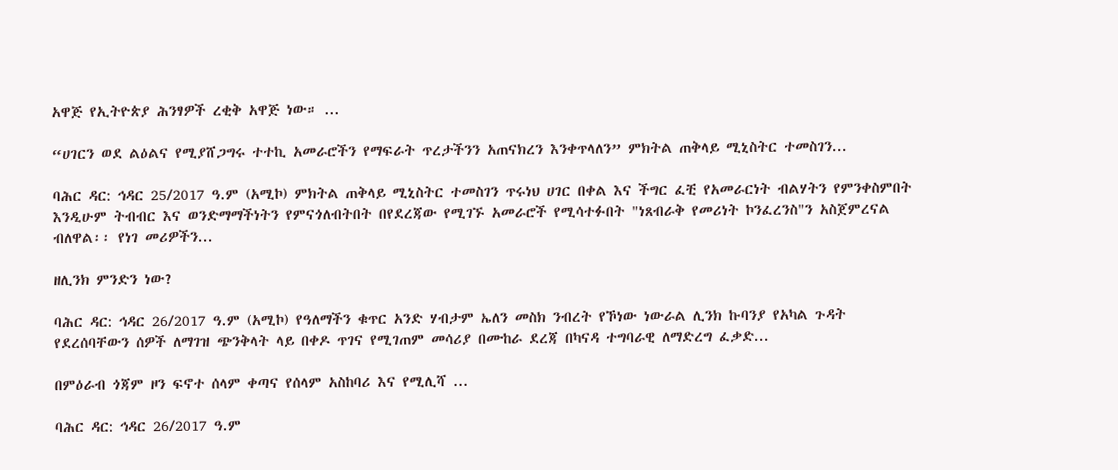አዋጅ የኢትዮጵያ ሕንፃዎች ረቂቅ አዋጅ ነው። ...

“ሀገርን ወደ ልዕልና የሚያሸጋግሩ ተተኪ አመራሮችን የማፍራት ጥረታችንን አጠናክረን እንቀጥላለን” ምክትል ጠቅላይ ሚኒስትር ተመስገን...

ባሕር ዳር: ኅዳር 25/2017 ዓ.ም (አሚኮ) ምክትል ጠቅላይ ሚኒስትር ተመስገን ጥሩነህ ሀገር በቀል እና ችግር ፈቺ የአመራርነት ብልሃትን የምንቀስምበት እንዲሁም ትብብር እና ወንድማማችነትን የምናጎለብትበት በየደረጃው የሚገኙ አመራሮች የሚሳተፉበት "ነጸብራቅ የመሪነት ኮንፈረንስ"ን አስጀምረናል ብለዋል፡፡ የነገ መሪዎችን...

ዘሊንክ ምንድን ነው?

ባሕር ዳር: ኅዳር 26/2017 ዓ.ም (አሚኮ) የዓለማችን ቁጥር አንድ ሃብታም ኤለን መስክ ንብረት የኾነው ነውራል ሊንክ ኩባንያ የአካል ጉዳት የደረሰባቸውን ሰዎች ለማገዝ ጭንቅላት ላይ በቀዶ ጥገና የሚገጠም መሳሪያ በሙከራ ደረጃ በካናዳ ተግባራዊ ለማድረግ ፈቃድ...

በምዕራብ ጎጃም ዞን ፍኖተ ሰላም ቀጣና የሰላም አስከባሪ እና የሚሊሻ ...

ባሕር ዳር: ኅዳር 26/2017 ዓ.ም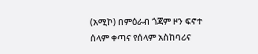(አሚኮ) በምዕራብ ጎጃም ዞን ፍኖተ ሰላም ቀጣና የሰላም አስከባሪና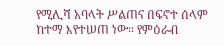የሚሊሻ አባላት ሥልጠና በፍኖተ ሰላም ከተማ እየተሠጠ ነው። የምዕራብ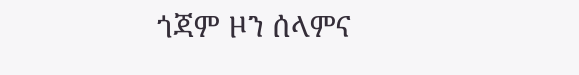ጎጃም ዞን ሰላምና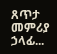ጸጥታ መምሪያ ኃላፊ...